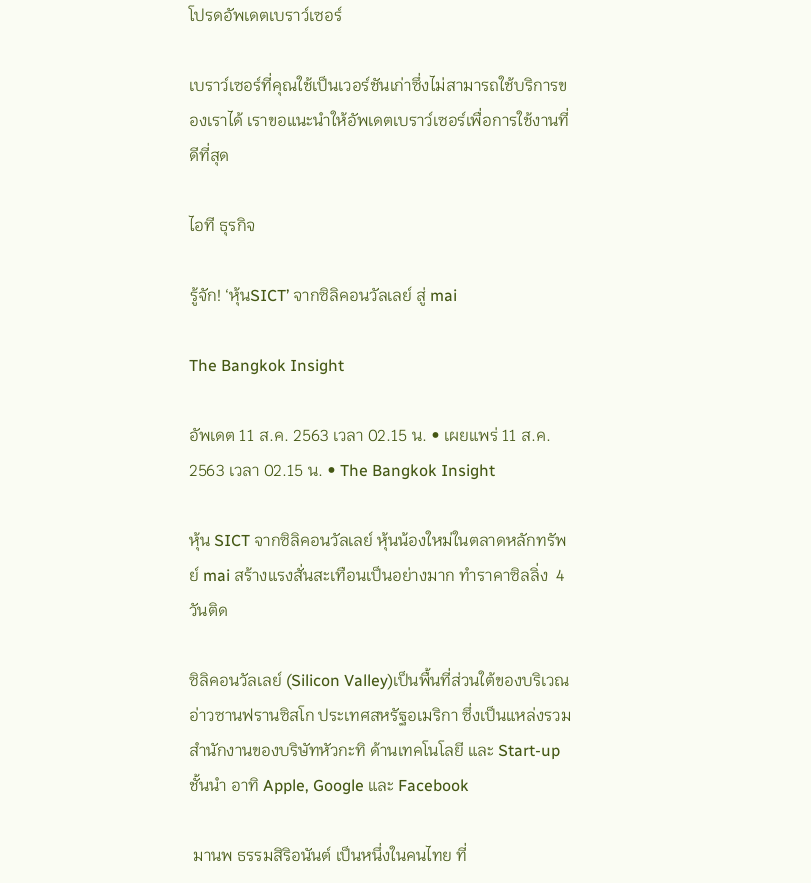โปรดอัพเดตเบราว์เซอร์

เบราว์เซอร์ที่คุณใช้เป็นเวอร์ชันเก่าซึ่งไม่สามารถใช้บริการของเราได้ เราขอแนะนำให้อัพเดตเบราว์เซอร์เพื่อการใช้งานที่ดีที่สุด

ไอที ธุรกิจ

รู้จัก! ‘หุ้นSICT’ จากซิลิคอนวัลเลย์ สู่ mai

The Bangkok Insight

อัพเดต 11 ส.ค. 2563 เวลา 02.15 น. • เผยแพร่ 11 ส.ค. 2563 เวลา 02.15 น. • The Bangkok Insight

หุ้น SICT จากซิลิคอนวัลเลย์ หุ้นน้องใหม่ในตลาดหลักทรัพย์ mai สร้างแรงสั่นสะเทือนเป็นอย่างมาก ทำราคาซิลลิ่ง  4 วันติด

ซิลิคอนวัลเลย์ (Silicon Valley)เป็นพื้นที่ส่วนใต้ของบริเวณอ่าวซานฟรานซิสโก ประเทศสหรัฐอเมริกา ซึ่งเป็นแหล่งรวมสำนักงานของบริษัทหัวกะทิ ด้านเทคโนโลยี และ Start-up ชั้นนำ อาทิ Apple, Google และ Facebook

 มานพ ธรรมสิริอนันต์ เป็นหนึ่งในคนไทย ที่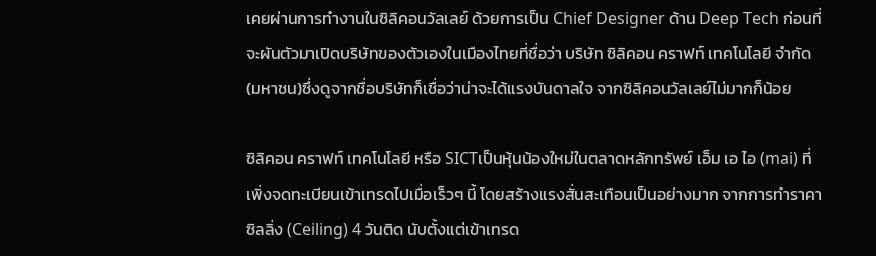เคยผ่านการทำงานในซิลิคอนวัลเลย์ ด้วยการเป็น Chief Designer ด้าน Deep Tech ก่อนที่จะผันตัวมาเปิดบริษัทของตัวเองในเมืองไทยที่ชื่อว่า บริษัท ซิลิคอน คราฟท์ เทคโนโลยี จำกัด (มหาชน)ซึ่งดูจากชื่อบริษัทก็เชื่อว่าน่าจะได้แรงบันดาลใจ จากซิลิคอนวัลเลย์ไม่มากก็น้อย

ซิลิคอน คราฟท์ เทคโนโลยี หรือ SICTเป็นหุ้นน้องใหม่ในตลาดหลักทรัพย์ เอ็ม เอ ไอ (mai) ที่เพิ่งจดทะเบียนเข้าเทรดไปเมื่อเร็วๆ นี้ โดยสร้างแรงสั่นสะเทือนเป็นอย่างมาก จากการทำราคาซิลลิ่ง (Ceiling) 4 วันติด นับตั้งแต่เข้าเทรด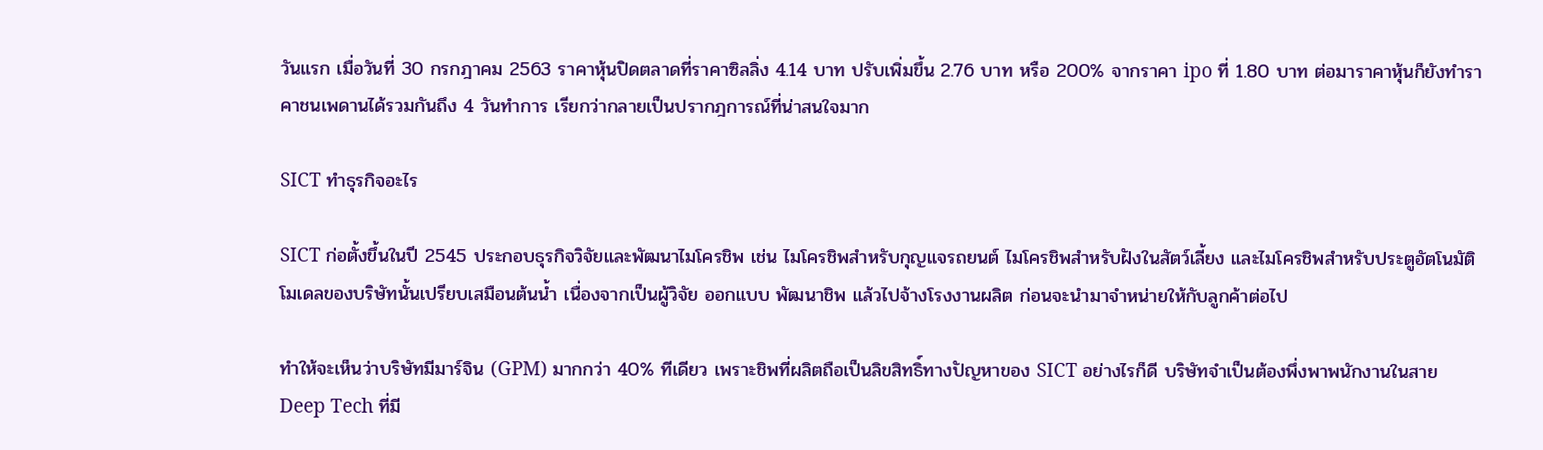วันแรก เมื่อวันที่ 30 กรกฎาคม 2563 ราคาหุ้นปิดตลาดที่ราคาซิลลิ่ง 4.14 บาท ปรับเพิ่มขึ้น 2.76 บาท หรือ 200% จากราคา ipo ที่ 1.80 บาท ต่อมาราคาหุ้นก็ยังทำราคาชนเพดานได้รวมกันถึง 4 วันทำการ เรียกว่ากลายเป็นปรากฎการณ์ที่น่าสนใจมาก

SICT ทำธุรกิจอะไร

SICT ก่อตั้งขึ้นในปี 2545 ประกอบธุรกิจวิจัยและพัฒนาไมโครชิพ เช่น ไมโครชิพสำหรับกุญแจรถยนต์ ไมโครชิพสำหรับฝังในสัตว์เลี้ยง และไมโครชิพสำหรับประตูอัตโนมัติ โมเดลของบริษัทนั้นเปรียบเสมือนต้นน้ำ เนื่องจากเป็นผู้วิจัย ออกแบบ พัฒนาชิพ แล้วไปจ้างโรงงานผลิต ก่อนจะนำมาจำหน่ายให้กับลูกค้าต่อไป

ทำให้จะเห็นว่าบริษัทมีมาร์จิน (GPM) มากกว่า 40% ทีเดียว เพราะชิพที่ผลิตถือเป็นลิขสิทธิ์ทางปัญหาของ SICT อย่างไรก็ดี บริษัทจำเป็นต้องพึ่งพาพนักงานในสาย Deep Tech ที่มี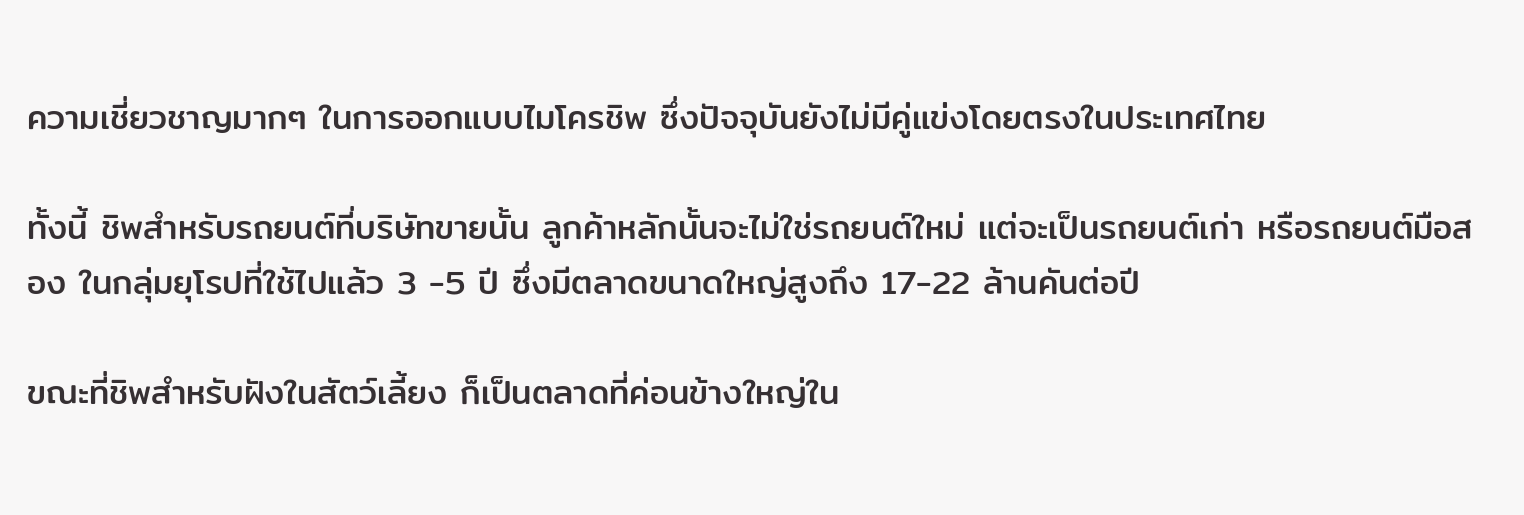ความเชี่ยวชาญมากๆ ในการออกแบบไมโครชิพ ซึ่งปัจจุบันยังไม่มีคู่แข่งโดยตรงในประเทศไทย

ทั้งนี้ ชิพสำหรับรถยนต์ที่บริษัทขายนั้น ลูกค้าหลักนั้นจะไม่ใช่รถยนต์ใหม่ แต่จะเป็นรถยนต์เก่า หรือรถยนต์มือสอง ในกลุ่มยุโรปที่ใช้ไปแล้ว 3 -5 ปี ซึ่งมีตลาดขนาดใหญ่สูงถึง 17-22 ล้านคันต่อปี

ขณะที่ชิพสำหรับฝังในสัตว์เลี้ยง ก็เป็นตลาดที่ค่อนข้างใหญ่ใน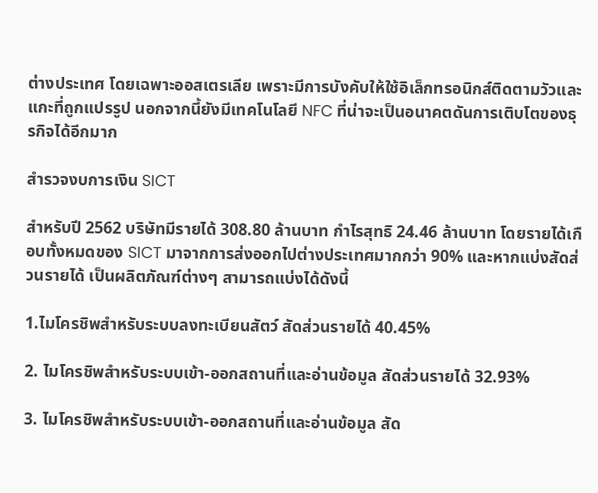ต่างประเทศ โดยเฉพาะออสเตรเลีย เพราะมีการบังคับให้ใช้อิเล็กทรอนิกส์ติดตามวัวและแกะที่ถูกแปรรูป นอกจากนี้ยังมีเทคโนโลยี NFC ที่น่าจะเป็นอนาคตดันการเติบโตของธุรกิจได้อีกมาก

สำรวจงบการเงิน SICT

สำหรับปี 2562 บริษัทมีรายได้ 308.80 ล้านบาท กำไรสุทธิ 24.46 ล้านบาท โดยรายได้เกือบทั้งหมดของ SICT มาจากการส่งออกไปต่างประเทศมากกว่า 90% และหากแบ่งสัดส่วนรายได้ เป็นผลิตภัณฑ์ต่างๆ สามารถแบ่งได้ดังนี้

1.ไมโครชิพสำหรับระบบลงทะเบียนสัตว์ สัดส่วนรายได้ 40.45%

2. ไมโครชิพสำหรับระบบเข้า-ออกสถานที่และอ่านข้อมูล สัดส่วนรายได้ 32.93%

3. ไมโครชิพสำหรับระบบเข้า-ออกสถานที่และอ่านข้อมูล สัด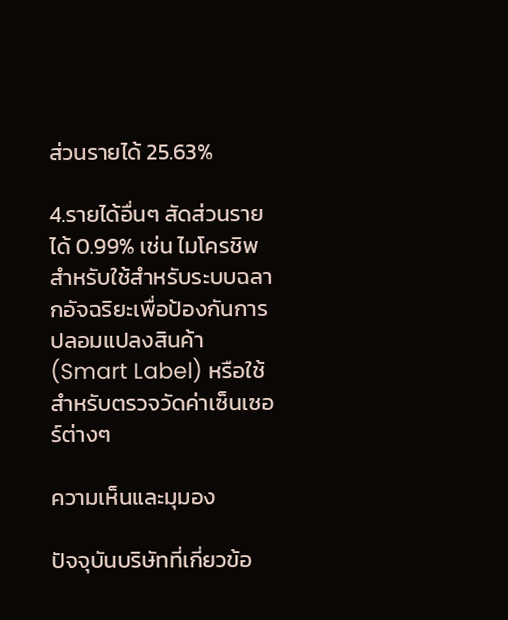ส่วนรายได้ 25.63%

4.รายได้อื่นๆ สัดส่วนรายได้ 0.99% เช่น ไมโครชิพสำหรับใช้สำหรับระบบฉลากอัจฉริยะเพื่อป้องกันการปลอมแปลงสินค้า (Smart Label) หรือใช้สำหรับตรวจวัดค่าเซ็นเซอร์ต่างๆ

ความเห็นและมุมอง

ปัจจุบันบริษัทที่เกี่ยวข้อ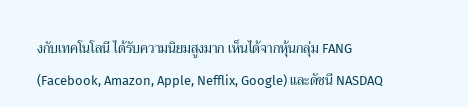งกับเทคโนโลนี ได้รับความนิยมสูงมาก เห็นได้จากหุ้นกลุ่ม FANG (Facebook, Amazon, Apple, Nefflix, Google) และดัชนี NASDAQ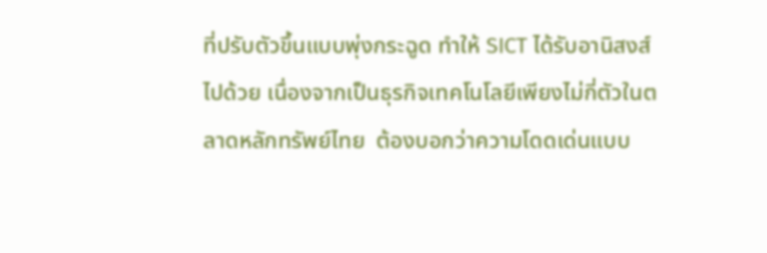ที่ปรับตัวขึ้นแบบพุ่งกระฉูด ทำให้ SICT ได้รับอานิสงส์ไปด้วย เนื่องจากเป็นธุรกิจเทคโนโลยีเพียงไม่กี่ตัวในตลาดหลักทรัพย์ไทย  ต้องบอกว่าความโดดเด่นแบบ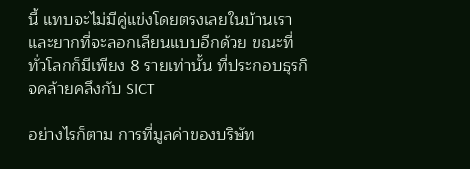นี้ แทบจะไม่มีคู่แข่งโดยตรงเลยในบ้านเรา และยากที่จะลอกเลียนแบบอีกด้วย ขณะที่ทั่วโลกก็มีเพียง 8 รายเท่านั้น ที่ประกอบธุรกิจคล้ายคลึงกับ SICT

อย่างไรก็ตาม การที่มูลค่าของบริษัท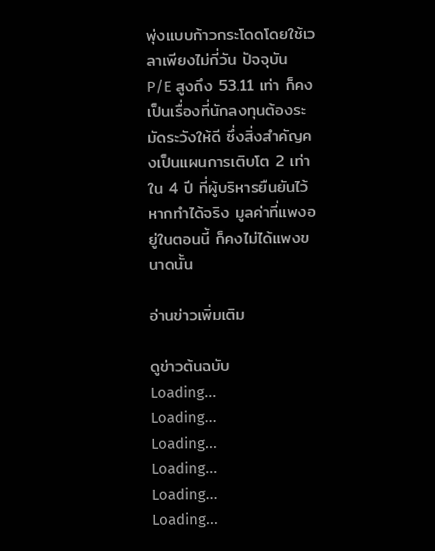พุ่งแบบก้าวกระโดดโดยใช้เวลาเพียงไม่กี่วัน ปัจจุบัน P/E สูงถึง 53.11 เท่า ก็คงเป็นเรื่องที่นักลงทุนต้องระมัดระวังให้ดี ซึ่งสิ่งสำคัญคงเป็นแผนการเติบโต 2 เท่าใน 4 ปี ที่ผู้บริหารยืนยันไว้ หากทำได้จริง มูลค่าที่แพงอยู่ในตอนนี้ ก็คงไม่ได้แพงขนาดนั้น

อ่านข่าวเพิ่มเติม

ดูข่าวต้นฉบับ
Loading...
Loading...
Loading...
Loading...
Loading...
Loading...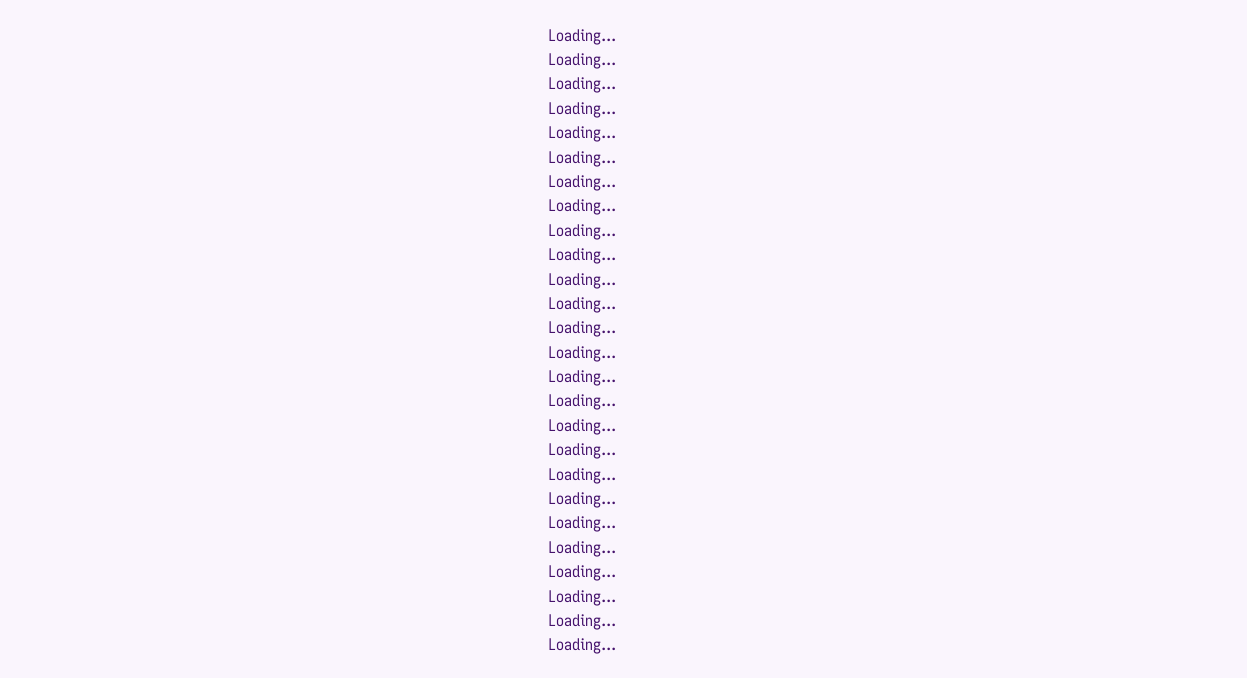Loading...
Loading...
Loading...
Loading...
Loading...
Loading...
Loading...
Loading...
Loading...
Loading...
Loading...
Loading...
Loading...
Loading...
Loading...
Loading...
Loading...
Loading...
Loading...
Loading...
Loading...
Loading...
Loading...
Loading...
Loading...
Loading...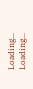Loading...
Loading...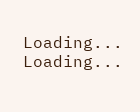Loading...
Loading...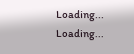Loading...
Loading...